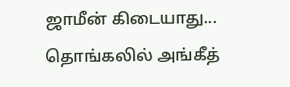ஜாமீன் கிடையாது... தொங்கலில் அங்கீத்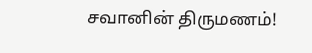சவானின் திருமணம்!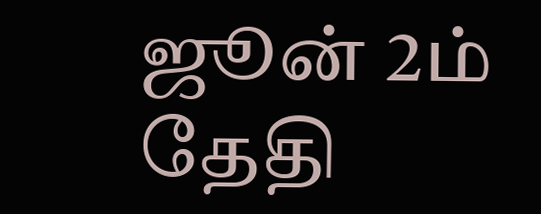ஜூன் 2ம் தேதி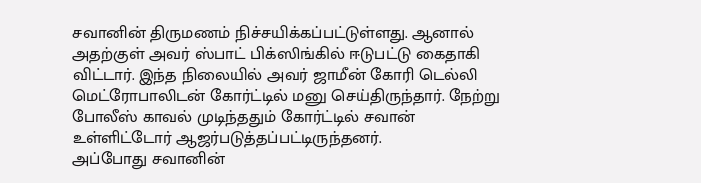சவானின் திருமணம் நிச்சயிக்கப்பட்டுள்ளது. ஆனால் அதற்குள் அவர் ஸ்பாட் பிக்ஸிங்கில் ஈடுபட்டு கைதாகி விட்டார். இந்த நிலையில் அவர் ஜாமீன் கோரி டெல்லி மெட்ரோபாலிடன் கோர்ட்டில் மனு செய்திருந்தார். நேற்று போலீஸ் காவல் முடிந்ததும் கோர்ட்டில் சவான் உள்ளிட்டோர் ஆஜர்படுத்தப்பட்டிருந்தனர்.
அப்போது சவானின்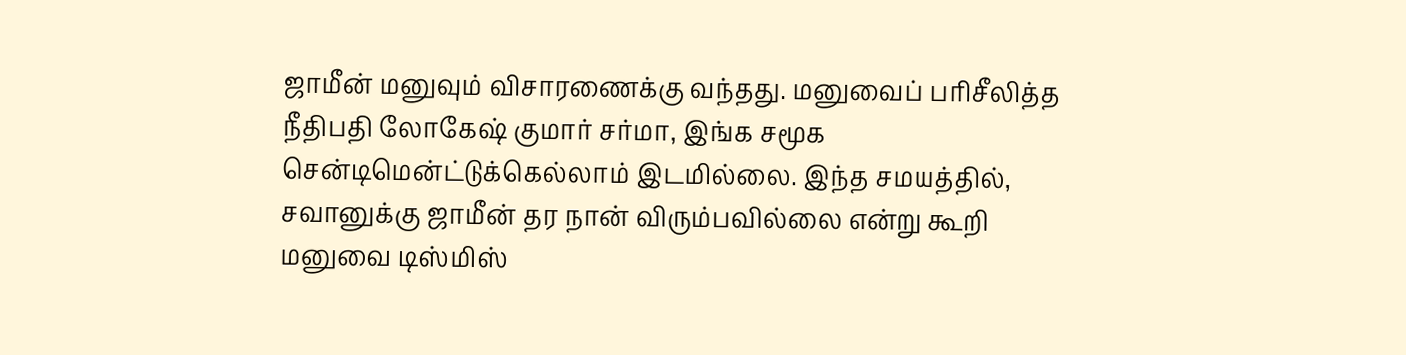ஜாமீன் மனுவும் விசாரணைக்கு வந்தது. மனுவைப் பரிசீலித்த நீதிபதி லோகேஷ் குமார் சர்மா, இங்க சமூக சென்டிமென்ட்டுக்கெல்லாம் இடமில்லை. இந்த சமயத்தில், சவானுக்கு ஜாமீன் தர நான் விரும்பவில்லை என்று கூறி மனுவை டிஸ்மிஸ்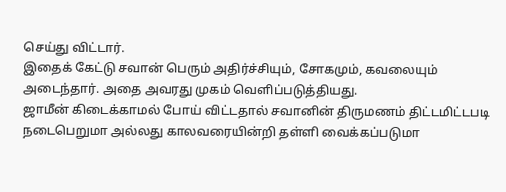செய்து விட்டார்.
இதைக் கேட்டு சவான் பெரும் அதிர்ச்சியும், சோகமும், கவலையும் அடைந்தார். அதை அவரது முகம் வெளிப்படுத்தியது.
ஜாமீன் கிடைக்காமல் போய் விட்டதால் சவானின் திருமணம் திட்டமிட்டபடி நடைபெறுமா அல்லது காலவரையின்றி தள்ளி வைக்கப்படுமா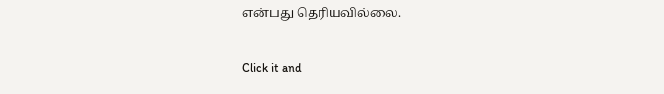என்பது தெரியவில்லை.


Click it and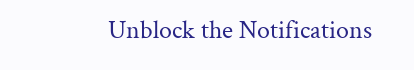Unblock the Notifications